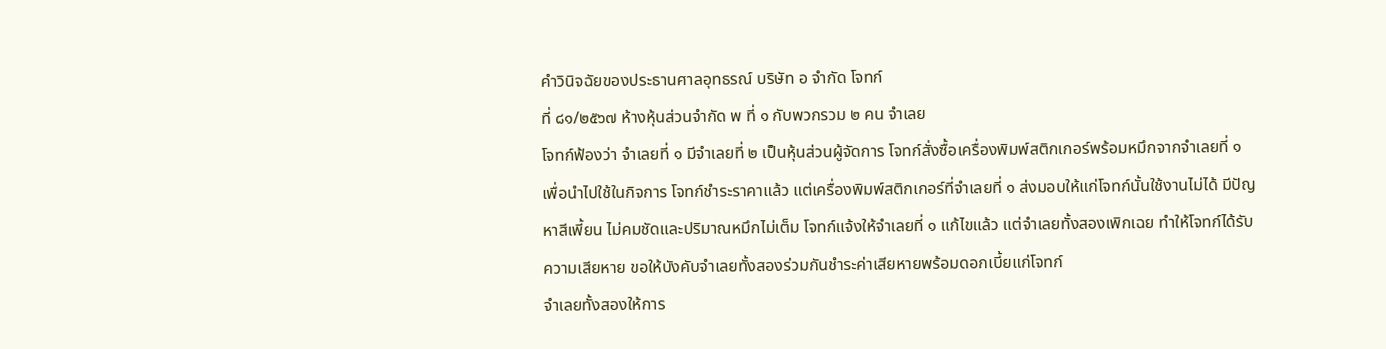คำวินิจฉัยของประธานศาลอุทธรณ์ บริษัท อ จำกัด โจทก์
ที่ ๘๑/๒๕๖๗ ห้างหุ้นส่วนจำกัด พ ที่ ๑ กับพวกรวม ๒ คน จำเลย
โจทก์ฟ้องว่า จำเลยที่ ๑ มีจำเลยที่ ๒ เป็นหุ้นส่วนผู้จัดการ โจทก์สั่งซื้อเครื่องพิมพ์สติกเกอร์พร้อมหมึกจากจำเลยที่ ๑ เพื่อนำไปใช้ในกิจการ โจทก์ชำระราคาแล้ว แต่เครื่องพิมพ์สติกเกอร์ที่จำเลยที่ ๑ ส่งมอบให้แก่โจทก์นั้นใช้งานไม่ได้ มีปัญหาสีเพี้ยน ไม่คมชัดและปริมาณหมึกไม่เต็ม โจทก์แจ้งให้จำเลยที่ ๑ แก้ไขแล้ว แต่จำเลยทั้งสองเพิกเฉย ทำให้โจทก์ได้รับความเสียหาย ขอให้บังคับจำเลยทั้งสองร่วมกันชำระค่าเสียหายพร้อมดอกเบี้ยแก่โจทก์
จำเลยทั้งสองให้การ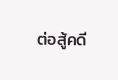ต่อสู้คดี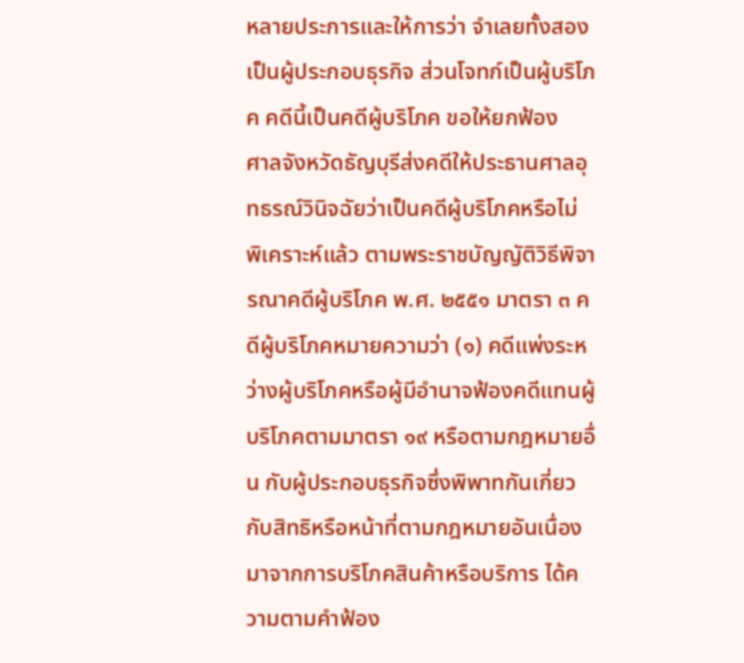หลายประการและให้การว่า จำเลยทั้งสองเป็นผู้ประกอบธุรกิจ ส่วนโจทก์เป็นผู้บริโภค คดีนี้เป็นคดีผู้บริโภค ขอให้ยกฟ้อง
ศาลจังหวัดธัญบุรีส่งคดีให้ประธานศาลอุทธรณ์วินิจฉัยว่าเป็นคดีผู้บริโภคหรือไม่
พิเคราะห์แล้ว ตามพระราชบัญญัติวิธีพิจารณาคดีผู้บริโภค พ.ศ. ๒๕๕๑ มาตรา ๓ คดีผู้บริโภคหมายความว่า (๑) คดีแพ่งระหว่างผู้บริโภคหรือผู้มีอำนาจฟ้องคดีแทนผู้บริโภคตามมาตรา ๑๙ หรือตามกฎหมายอื่น กับผู้ประกอบธุรกิจซึ่งพิพาทกันเกี่ยวกับสิทธิหรือหน้าที่ตามกฎหมายอันเนื่องมาจากการบริโภคสินค้าหรือบริการ ได้ความตามคำฟ้อง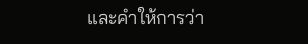และคำให้การว่า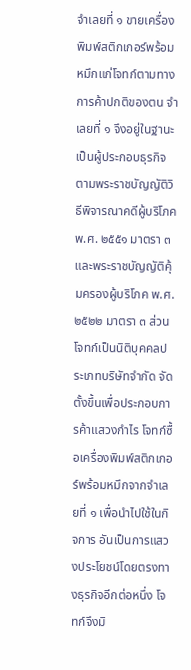จำเลยที่ ๑ ขายเครื่องพิมพ์สติกเกอร์พร้อมหมึกแก่โจทก์ตามทางการค้าปกติของตน จำเลยที่ ๑ จึงอยู่ในฐานะเป็นผู้ประกอบธุรกิจ ตามพระราชบัญญัติวิธีพิจารณาคดีผู้บริโภค พ.ศ. ๒๕๕๑ มาตรา ๓ และพระราชบัญญัติคุ้มครองผู้บริโภค พ.ศ. ๒๕๒๒ มาตรา ๓ ส่วนโจทก์เป็นนิติบุคคลประเภทบริษัทจำกัด จัดตั้งขึ้นเพื่อประกอบการค้าแสวงกำไร โจทก์ซื้อเครื่องพิมพ์สติกเกอร์พร้อมหมึกจากจำเลยที่ ๑ เพื่อนำไปใช้ในกิจการ อันเป็นการแสวงประโยชน์โดยตรงทางธุรกิจอีกต่อหนึ่ง โจทก์จึงมิ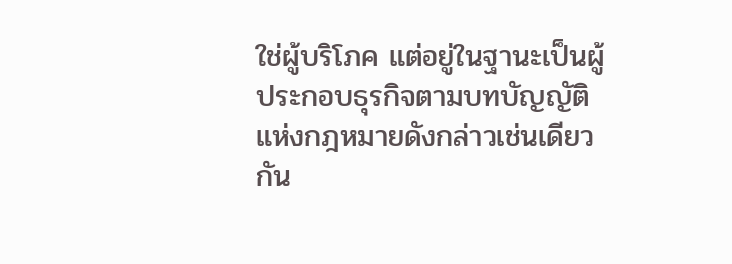ใช่ผู้บริโภค แต่อยู่ในฐานะเป็นผู้ประกอบธุรกิจตามบทบัญญัติแห่งกฎหมายดังกล่าวเช่นเดียวกัน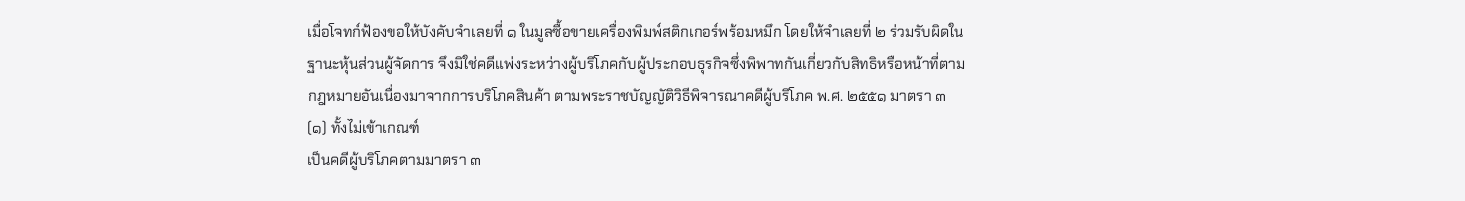เมื่อโจทก์ฟ้องขอให้บังคับจำเลยที่ ๑ ในมูลซื้อขายเครื่องพิมพ์สติกเกอร์พร้อมหมึก โดยให้จำเลยที่ ๒ ร่วมรับผิดในฐานะหุ้นส่วนผู้จัดการ จึงมิใช่คดีแพ่งระหว่างผู้บริโภคกับผู้ประกอบธุรกิจซึ่งพิพาทกันเกี่ยวกับสิทธิหรือหน้าที่ตามกฎหมายอันเนื่องมาจากการบริโภคสินค้า ตามพระราชบัญญัติวิธีพิจารณาคดีผู้บริโภค พ.ศ. ๒๕๕๑ มาตรา ๓ (๑) ทั้งไม่เข้าเกณฑ์
เป็นคดีผู้บริโภคตามมาตรา ๓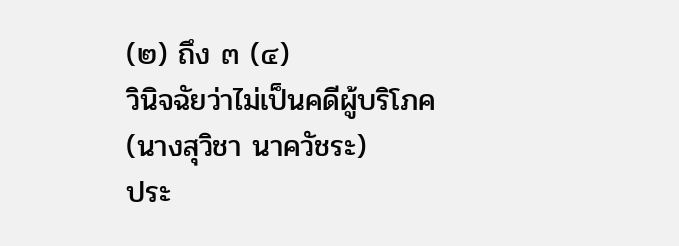(๒) ถึง ๓ (๔)
วินิจฉัยว่าไม่เป็นคดีผู้บริโภค
(นางสุวิชา นาควัชระ)
ประ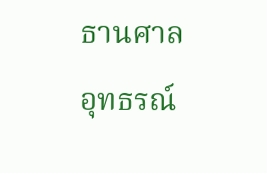ธานศาลอุทธรณ์